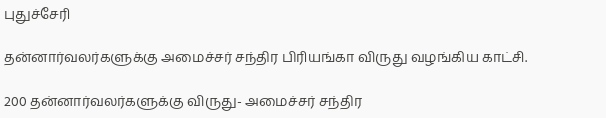புதுச்சேரி

தன்னார்வலர்களுக்கு அமைச்சர் சந்திர பிரியங்கா விருது வழங்கிய காட்சி.

200 தன்னார்வலர்களுக்கு விருது- அமைச்சர் சந்திர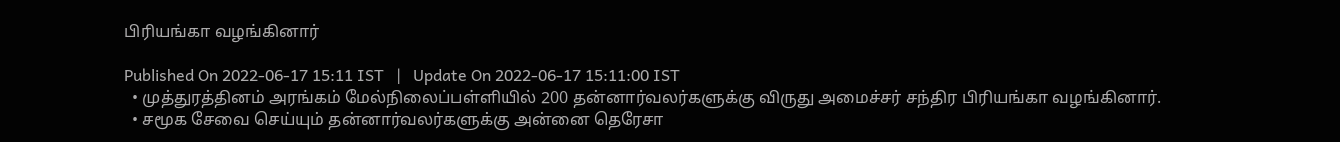பிரியங்கா வழங்கினார்

Published On 2022-06-17 15:11 IST   |   Update On 2022-06-17 15:11:00 IST
  • முத்துரத்தினம் அரங்கம் மேல்நிலைப்பள்ளியில் 200 தன்னார்வலர்களுக்கு விருது அமைச்சர் சந்திர பிரியங்கா வழங்கினார்.
  • சமூக சேவை செய்யும் தன்னார்வலர்களுக்கு அன்னை தெரேசா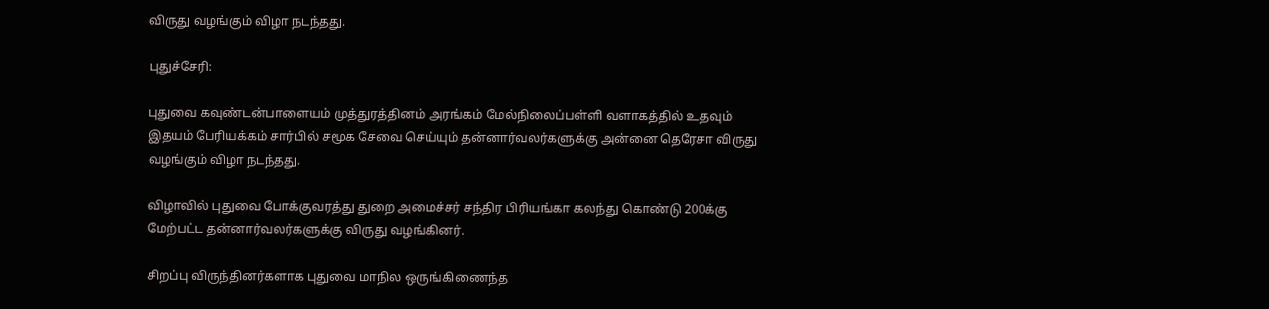விருது வழங்கும் விழா நடந்தது.

புதுச்சேரி:

புதுவை கவுண்டன்பாளையம் முத்துரத்தினம் அரங்கம் மேல்நிலைப்பள்ளி வளாகத்தில் உதவும் இதயம் பேரியக்கம் சார்பில் சமூக சேவை செய்யும் தன்னார்வலர்களுக்கு அன்னை தெரேசா விருது வழங்கும் விழா நடந்தது.

விழாவில் புதுவை போக்குவரத்து துறை அமைச்சர் சந்திர பிரியங்கா கலந்து கொண்டு 200க்கு மேற்பட்ட தன்னார்வலர்களுக்கு விருது வழங்கினர்.

சிறப்பு விருந்தினர்களாக புதுவை மாநில ஒருங்கிணைந்த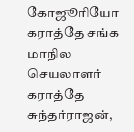கோஜூரியோ கராத்தே சங்க மாநில செயலாளர் கராத்தே சுந்தர்ராஜன்,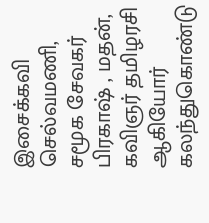இசைக்கவி செல்வமணி, சமூக சேவகர் பிரகாஷ் , மதன், கவிஞர் தமிழரசி ஆகியோர் கலந்துகொண்டு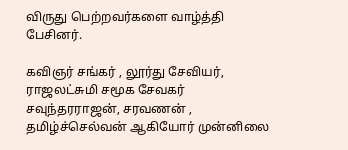விருது பெற்றவர்களை வாழ்த்தி பேசினர்.

கவிஞர் சங்கர் , லூர்து சேவியர், ராஜலட்சுமி சமூக சேவகர் சவுந்தரராஜன், சரவணன் , தமிழ்ச்செல்வன் ஆகியோர் முன்னிலை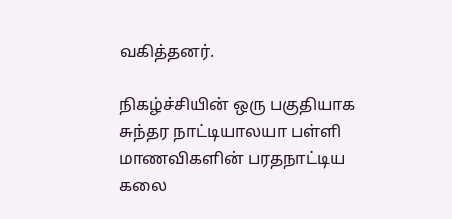வகித்தனர்.

நிகழ்ச்சியின் ஒரு பகுதியாக சுந்தர நாட்டியாலயா பள்ளி மாணவிகளின் பரதநாட்டிய கலை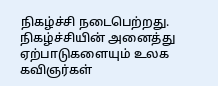நிகழ்ச்சி நடைபெற்றது. நிகழ்ச்சியின் அனைத்து ஏற்பாடுகளையும் உலக கவிஞர்கள்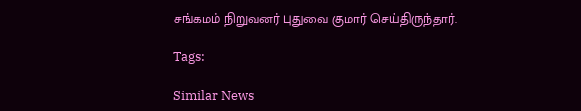சங்கமம் நிறுவனர் புதுவை குமார் செய்திருந்தார்.

Tags:

Similar News